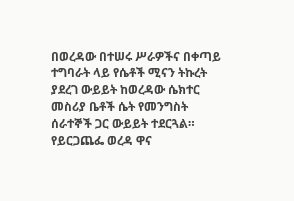በወረዳው በተሠሩ ሥራዎችና በቀጣይ ተግባራት ላይ የሴቶች ሚናን ትኩረት ያደረገ ውይይት ከወረዳው ሴክተር መስሪያ ቤቶች ሴት የመንግስት ሰራተኞች ጋር ውይይት ተደርጓል።
የይርጋጨፌ ወረዳ ዋና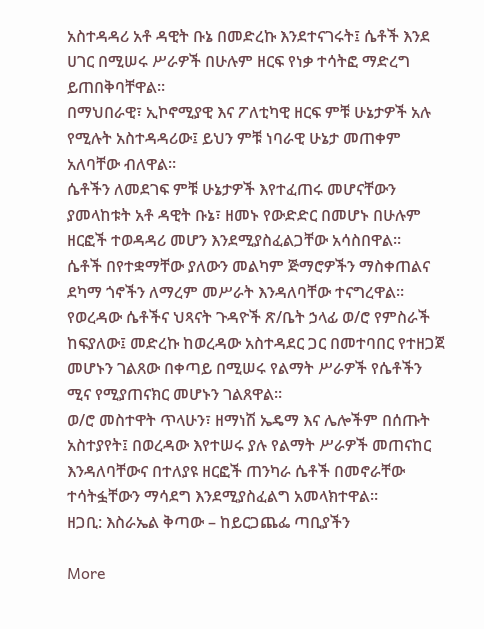አስተዳዳሪ አቶ ዳዊት ቡኔ በመድረኩ እንደተናገሩት፤ ሴቶች እንደ ሀገር በሚሠሩ ሥራዎች በሁሉም ዘርፍ የነቃ ተሳትፎ ማድረግ ይጠበቅባቸዋል።
በማህበራዊ፣ ኢኮኖሚያዊ እና ፖለቲካዊ ዘርፍ ምቹ ሁኔታዎች አሉ የሚሉት አስተዳዳሪው፤ ይህን ምቹ ነባራዊ ሁኔታ መጠቀም አለባቸው ብለዋል።
ሴቶችን ለመደገፍ ምቹ ሁኔታዎች እየተፈጠሩ መሆናቸውን ያመላከቱት አቶ ዳዊት ቡኔ፣ ዘመኑ የውድድር በመሆኑ በሁሉም ዘርፎች ተወዳዳሪ መሆን እንደሚያስፈልጋቸው አሳስበዋል።
ሴቶች በየተቋማቸው ያለውን መልካም ጅማሮዎችን ማስቀጠልና ደካማ ጎኖችን ለማረም መሥራት እንዳለባቸው ተናግረዋል።
የወረዳው ሴቶችና ህጻናት ጉዳዮች ጽ/ቤት ኃላፊ ወ/ሮ የምስራች ከፍያለው፤ መድረኩ ከወረዳው አስተዳደር ጋር በመተባበር የተዘጋጀ መሆኑን ገልጸው በቀጣይ በሚሠሩ የልማት ሥራዎች የሴቶችን ሚና የሚያጠናክር መሆኑን ገልጸዋል።
ወ/ሮ መስተዋት ጥላሁን፣ ዘማነሽ ኤዴማ እና ሌሎችም በሰጡት አስተያየት፤ በወረዳው እየተሠሩ ያሉ የልማት ሥራዎች መጠናከር እንዳለባቸውና በተለያዩ ዘርፎች ጠንካራ ሴቶች በመኖራቸው ተሳትፏቸውን ማሳደግ እንደሚያስፈልግ አመላክተዋል።
ዘጋቢ: እስራኤል ቅጣው – ከይርጋጨፌ ጣቢያችን

More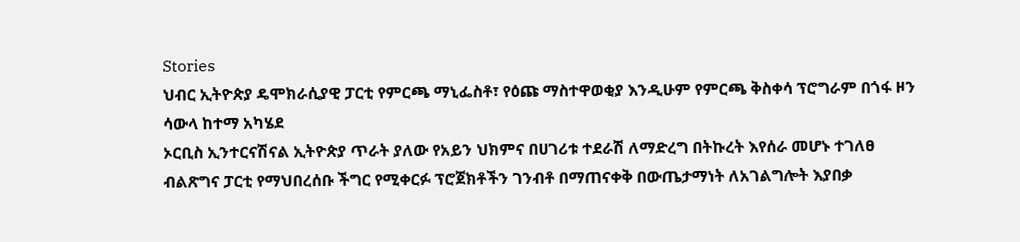Stories
ህብር ኢትዮጵያ ዴሞክራሲያዊ ፓርቲ የምርጫ ማኒፌስቶ፣ የዕጩ ማስተዋወቂያ እንዲሁም የምርጫ ቅስቀሳ ፕሮግራም በጎፋ ዞን ሳውላ ከተማ አካሄደ
ኦርቢስ ኢንተርናሽናል ኢትዮጵያ ጥራት ያለው የአይን ህክምና በሀገሪቱ ተደራሽ ለማድረግ በትኩረት እየሰራ መሆኑ ተገለፀ
ብልጽግና ፓርቲ የማህበረሰቡ ችግር የሚቀርፉ ፕሮጀክቶችን ገንብቶ በማጠናቀቅ በውጤታማነት ለአገልግሎት እያበቃ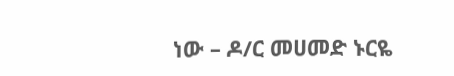ነው – ዶ/ር መሀመድ ኑርዬ